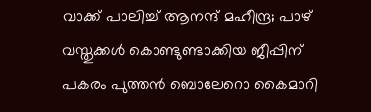വാക്ക് പാലിച്ച് ആനന്ദ് മഹീന്ദ്ര; പാഴ് വസ്തുക്കൾ കൊണ്ടുണ്ടാക്കിയ ജീപ്പിന് പകരം പുത്തൻ ബൊലേറൊ കൈമാറി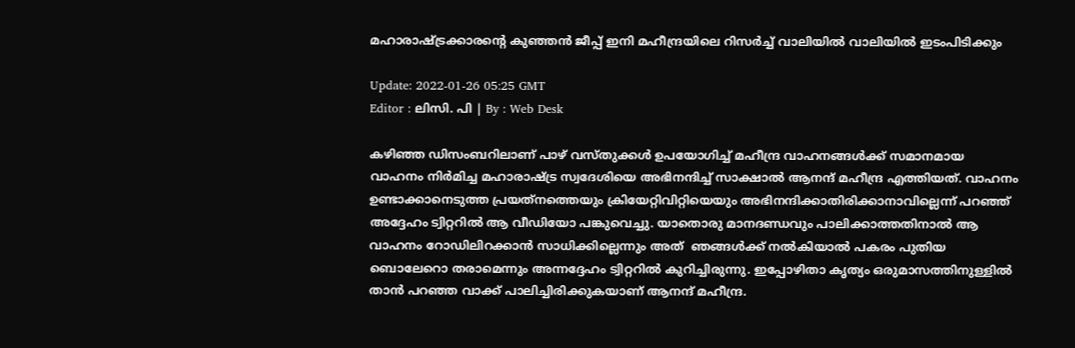മഹാരാഷ്ട്രക്കാരന്റെ കുഞ്ഞൻ ജീപ്പ് ഇനി മഹീന്ദ്രയിലെ റിസർച്ച് വാലിയിൽ വാലിയിൽ ഇടംപിടിക്കും

Update: 2022-01-26 05:25 GMT
Editor : ലിസി. പി | By : Web Desk

കഴിഞ്ഞ ഡിസംബറിലാണ് പാഴ് വസ്തുക്കൾ ഉപയോഗിച്ച് മഹീന്ദ്ര വാഹനങ്ങൾക്ക് സമാനമായ വാഹനം നിർമിച്ച മഹാരാഷ്ട്ര സ്വദേശിയെ അഭിനന്ദിച്ച് സാക്ഷാൽ ആനന്ദ് മഹീന്ദ്ര എത്തിയത്. വാഹനം ഉണ്ടാക്കാനെടുത്ത പ്രയത്‌നത്തെയും ക്രിയേറ്റിവിറ്റിയെയും അഭിനന്ദിക്കാതിരിക്കാനാവില്ലെന്ന് പറഞ്ഞ് അദ്ദേഹം ട്വിറ്ററിൽ ആ വീഡിയോ പങ്കുവെച്ചു. യാതൊരു മാനദണ്ഡവും പാലിക്കാത്തതിനാൽ ആ വാഹനം റോഡിലിറക്കാൻ സാധിക്കില്ലെന്നും അത്  ഞങ്ങൾക്ക് നൽകിയാൽ പകരം പുതിയ ബൊലേറൊ തരാമെന്നും അന്നദ്ദേഹം ട്വിറ്ററിൽ കുറിച്ചിരുന്നു. ഇപ്പോഴിതാ കൃത്യം ഒരുമാസത്തിനുള്ളിൽ താൻ പറഞ്ഞ വാക്ക് പാലിച്ചിരിക്കുകയാണ് ആനന്ദ് മഹീന്ദ്ര.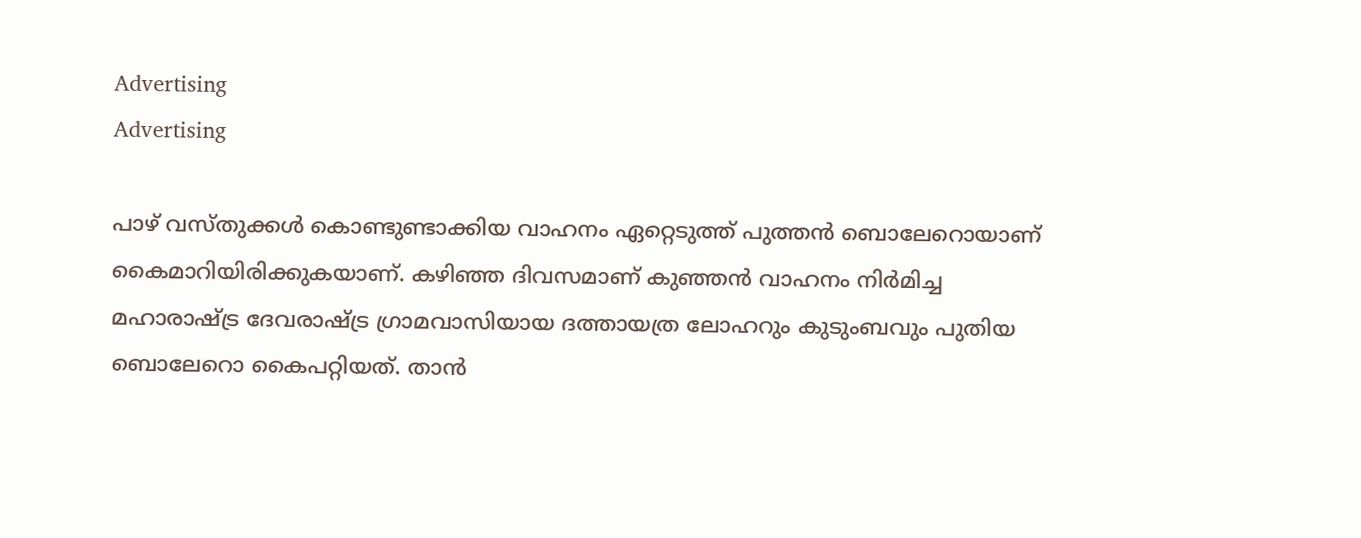Advertising
Advertising

പാഴ് വസ്തുക്കൾ കൊണ്ടുണ്ടാക്കിയ വാഹനം ഏറ്റെടുത്ത് പുത്തൻ ബൊലേറൊയാണ്‌ കൈമാറിയിരിക്കുകയാണ്. കഴിഞ്ഞ ദിവസമാണ് കുഞ്ഞൻ വാഹനം നിർമിച്ച മഹാരാഷ്ട്ര ദേവരാഷ്ട്ര ഗ്രാമവാസിയായ ദത്തായത്ര ലോഹറും കുടുംബവും പുതിയ ബൊലേറൊ കൈപറ്റിയത്. താൻ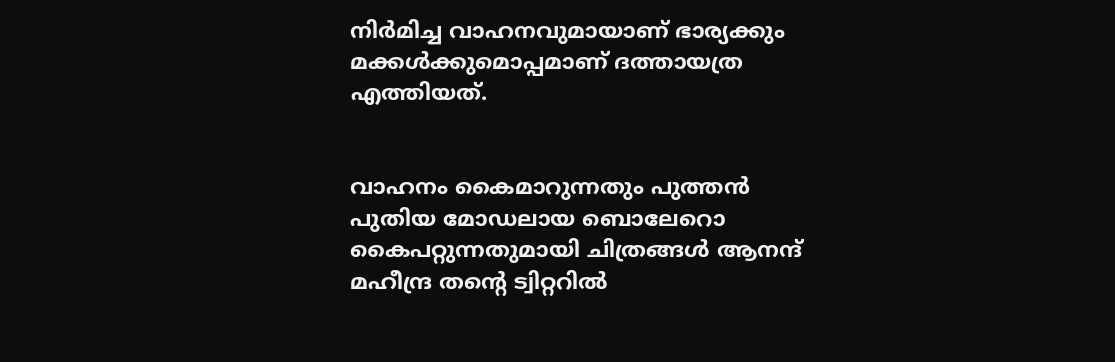നിർമിച്ച വാഹനവുമായാണ് ഭാര്യക്കും മക്കൾക്കുമൊപ്പമാണ് ദത്തായത്ര എത്തിയത്.


വാഹനം കൈമാറുന്നതും പുത്തൻ പുതിയ മോഡലായ ബൊലേറൊ കൈപറ്റുന്നതുമായി ചിത്രങ്ങൾ ആനന്ദ് മഹീന്ദ്ര തന്റെ ട്വിറ്ററിൽ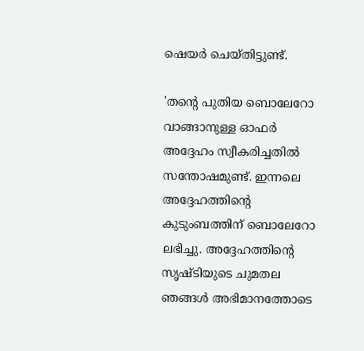ഷെയർ ചെയ്തിട്ടുണ്ട്.

'തന്റെ പുതിയ ബൊലേറോ വാങ്ങാനുള്ള ഓഫർ അദ്ദേഹം സ്വീകരിച്ചതിൽ സന്തോഷമുണ്ട്. ഇന്നലെ അദ്ദേഹത്തിന്റെ കുടുംബത്തിന് ബൊലേറോ ലഭിച്ചു. അദ്ദേഹത്തിന്റെ സൃഷ്ടിയുടെ ചുമതല ഞങ്ങൾ അഭിമാനത്തോടെ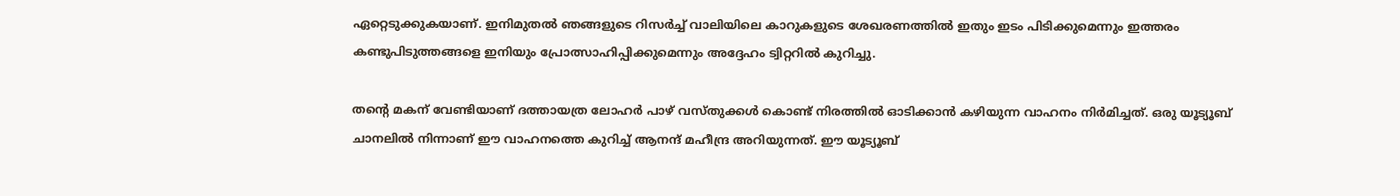ഏറ്റെടുക്കുകയാണ്. ഇനിമുതൽ ഞങ്ങളുടെ റിസർച്ച് വാലിയിലെ കാറുകളുടെ ശേഖരണത്തിൽ ഇതും ഇടം പിടിക്കുമെന്നും ഇത്തരം കണ്ടുപിടുത്തങ്ങളെ ഇനിയും പ്രോത്സാഹിപ്പിക്കുമെന്നും അദ്ദേഹം ട്വിറ്ററിൽ കുറിച്ചു.

തന്റെ മകന് വേണ്ടിയാണ് ദത്തായത്ര ലോഹർ പാഴ് വസ്തുക്കൾ കൊണ്ട് നിരത്തിൽ ഓടിക്കാൻ കഴിയുന്ന വാഹനം നിർമിച്ചത്. ഒരു യൂട്യൂബ് ചാനലിൽ നിന്നാണ് ഈ വാഹനത്തെ കുറിച്ച് ആനന്ദ് മഹീന്ദ്ര അറിയുന്നത്. ഈ യൂട്യൂബ്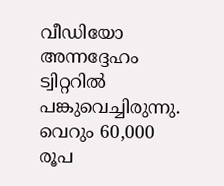വീഡിയോ അന്നദ്ദേഹം ട്വിറ്ററിൽ പങ്കുവെച്ചിരുന്നു. വെറും 60,000 രൂപ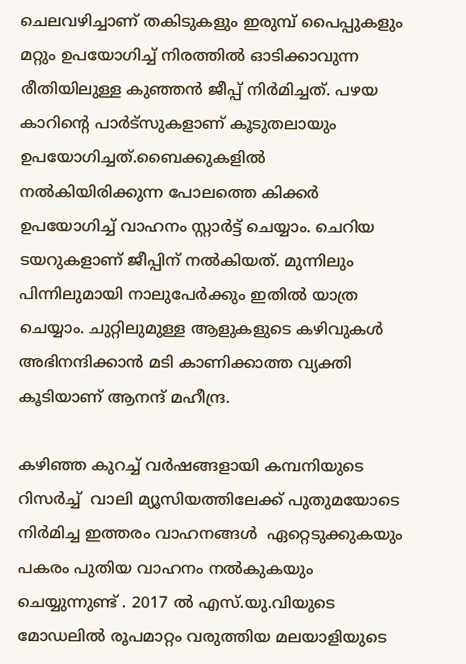ചെലവഴിച്ചാണ് തകിടുകളും ഇരുമ്പ് പൈപ്പുകളും മറ്റും ഉപയോഗിച്ച് നിരത്തിൽ ഓടിക്കാവുന്ന രീതിയിലുള്ള കുഞ്ഞൻ ജീപ്പ് നിർമിച്ചത്. പഴയ കാറിന്റെ പാർട്‌സുകളാണ് കൂടുതലായും ഉപയോഗിച്ചത്.ബൈക്കുകളിൽ നൽകിയിരിക്കുന്ന പോലത്തെ കിക്കർ ഉപയോഗിച്ച് വാഹനം സ്റ്റാർട്ട് ചെയ്യാം. ചെറിയ ടയറുകളാണ് ജീപ്പിന് നൽകിയത്. മുന്നിലും പിന്നിലുമായി നാലുപേർക്കും ഇതിൽ യാത്ര ചെയ്യാം. ചുറ്റിലുമുള്ള ആളുകളുടെ കഴിവുകൾ അഭിനന്ദിക്കാൻ മടി കാണിക്കാത്ത വ്യക്തി കൂടിയാണ് ആനന്ദ് മഹീന്ദ്ര.

കഴിഞ്ഞ കുറച്ച് വർഷങ്ങളായി കമ്പനിയുടെ റിസർച്ച്  വാലി മ്യൂസിയത്തിലേക്ക് പുതുമയോടെ നിർമിച്ച ഇത്തരം വാഹനങ്ങൾ  ഏറ്റെടുക്കുകയും പകരം പുതിയ വാഹനം നൽകുകയും ചെയ്യുന്നുണ്ട് . 2017 ൽ എസ്.യു.വിയുടെ മോഡലിൽ രൂപമാറ്റം വരുത്തിയ മലയാളിയുടെ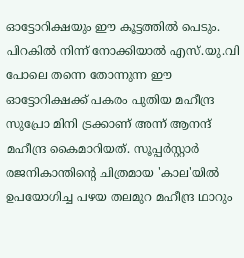ഓട്ടോറിക്ഷയും ഈ കൂട്ടത്തിൽ പെടും. പിറകിൽ നിന്ന് നോക്കിയാൽ എസ്.യു.വി പോലെ തന്നെ തോന്നുന്ന ഈ ഓട്ടോറിക്ഷക്ക് പകരം പുതിയ മഹീന്ദ്ര സുപ്രോ മിനി ട്രക്കാണ് അന്ന് ആനന്ദ് മഹീന്ദ്ര കൈമാറിയത്. സൂപ്പർസ്റ്റാർ രജനികാന്തിന്റെ ചിത്രമായ 'കാല'യിൽ ഉപയോഗിച്ച പഴയ തലമുറ മഹീന്ദ്ര ഥാറും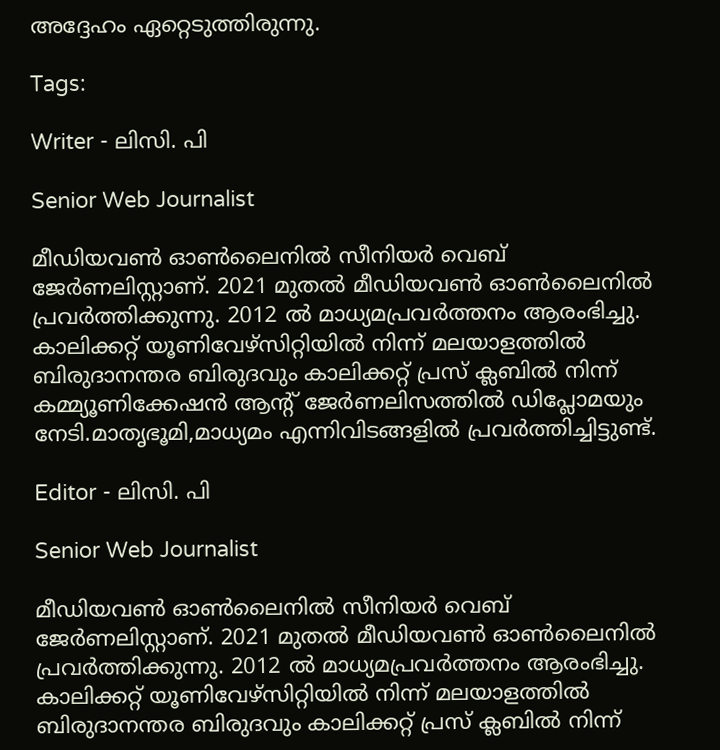അദ്ദേഹം ഏറ്റെടുത്തിരുന്നു.

Tags:

Writer - ലിസി. പി

Senior Web Journalist

മീഡിയവൺ ഓൺലൈനിൽ സീനിയർ വെബ് ജേർണലിസ്റ്റാണ്. 2021 മുതൽ മീഡിയവൺ ഓൺലൈനിൽ പ്രവർത്തിക്കുന്നു. 2012 ല്‍ മാധ്യമപ്രവര്‍ത്തനം ആരംഭിച്ചു. കാലിക്കറ്റ് യൂണിവേഴ്‌സിറ്റിയിൽ നിന്ന് മലയാളത്തിൽ ബിരുദാനന്തര ബിരുദവും കാലിക്കറ്റ് പ്രസ് ക്ലബിൽ നിന്ന് കമ്മ്യൂണിക്കേഷൻ ആന്റ് ജേർണലിസത്തിൽ ഡിപ്ലോമയും നേടി.മാതൃഭൂമി,മാധ്യമം എന്നിവിടങ്ങളിൽ പ്രവർത്തിച്ചിട്ടുണ്ട്.

Editor - ലിസി. പി

Senior Web Journalist

മീഡിയവൺ ഓൺലൈനിൽ സീനിയർ വെബ് ജേർണലിസ്റ്റാണ്. 2021 മുതൽ മീഡിയവൺ ഓൺലൈനിൽ പ്രവർത്തിക്കുന്നു. 2012 ല്‍ മാധ്യമപ്രവര്‍ത്തനം ആരംഭിച്ചു. കാലിക്കറ്റ് യൂണിവേഴ്‌സിറ്റിയിൽ നിന്ന് മലയാളത്തിൽ ബിരുദാനന്തര ബിരുദവും കാലിക്കറ്റ് പ്രസ് ക്ലബിൽ നിന്ന്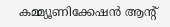കമ്മ്യൂണിക്കേഷൻ ആന്റ്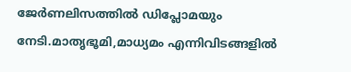ജേർണലിസത്തിൽ ഡിപ്ലോമയും നേടി.മാതൃഭൂമി,മാധ്യമം എന്നിവിടങ്ങളിൽ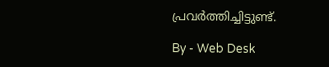പ്രവർത്തിച്ചിട്ടുണ്ട്.

By - Web Desk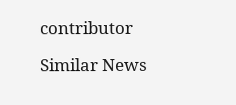contributor

Similar News